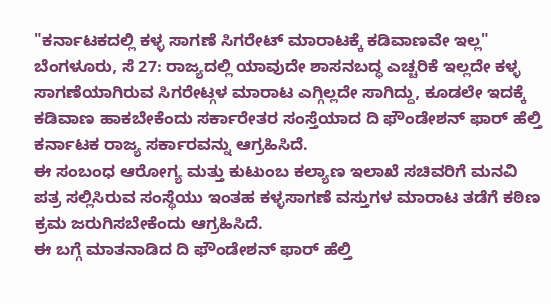"ಕರ್ನಾಟಕದಲ್ಲಿ ಕಳ್ಳ ಸಾಗಣೆ ಸಿಗರೇಟ್ ಮಾರಾಟಕ್ಕೆ ಕಡಿವಾಣವೇ ಇಲ್ಲ"
ಬೆಂಗಳೂರು, ಸೆ 27: ರಾಜ್ಯದಲ್ಲಿ ಯಾವುದೇ ಶಾಸನಬದ್ಧ ಎಚ್ಚರಿಕೆ ಇಲ್ಲದೇ ಕಳ್ಳ ಸಾಗಣೆಯಾಗಿರುವ ಸಿಗರೇಟ್ಗಳ ಮಾರಾಟ ಎಗ್ಗಿಲ್ಲದೇ ಸಾಗಿದ್ದು, ಕೂಡಲೇ ಇದಕ್ಕೆ ಕಡಿವಾಣ ಹಾಕಬೇಕೆಂದು ಸರ್ಕಾರೇತರ ಸಂಸ್ತೆಯಾದ ದಿ ಫೌಂಡೇಶನ್ ಫಾರ್ ಹೆಲ್ತಿ ಕರ್ನಾಟಕ ರಾಜ್ಯ ಸರ್ಕಾರವನ್ನು ಆಗ್ರಹಿಸಿದೆ.
ಈ ಸಂಬಂಧ ಆರೋಗ್ಯ ಮತ್ತು ಕುಟುಂಬ ಕಲ್ಯಾಣ ಇಲಾಖೆ ಸಚಿವರಿಗೆ ಮನವಿ ಪತ್ರ ಸಲ್ಲಿಸಿರುವ ಸಂಸ್ಥೆಯು ಇಂತಹ ಕಳ್ಳಸಾಗಣೆ ವಸ್ತುಗಳ ಮಾರಾಟ ತಡೆಗೆ ಕಠಿಣ ಕ್ರಮ ಜರುಗಿಸಬೇಕೆಂದು ಆಗ್ರಹಿಸಿದೆ.
ಈ ಬಗ್ಗೆ ಮಾತನಾಡಿದ ದಿ ಫೌಂಡೇಶನ್ ಫಾರ್ ಹೆಲ್ತಿ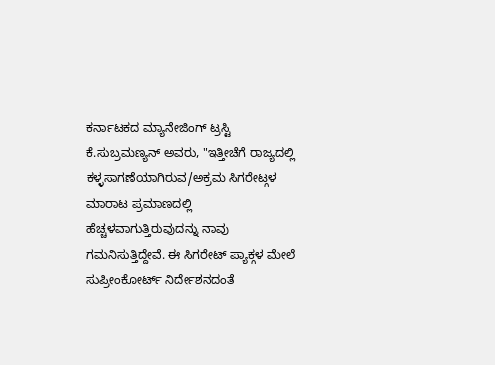ಕರ್ನಾಟಕದ ಮ್ಯಾನೇಜಿಂಗ್ ಟ್ರಸ್ಟಿ ಕೆ.ಸುಬ್ರಮಣ್ಯನ್ ಅವರು, "ಇತ್ತೀಚೆಗೆ ರಾಜ್ಯದಲ್ಲಿ ಕಳ್ಳಸಾಗಣೆಯಾಗಿರುವ/ಅಕ್ರಮ ಸಿಗರೇಟ್ಗಳ ಮಾರಾಟ ಪ್ರಮಾಣದಲ್ಲಿ ಹೆಚ್ಚಳವಾಗುತ್ತಿರುವುದನ್ನು ನಾವು ಗಮನಿಸುತ್ತಿದ್ದೇವೆ. ಈ ಸಿಗರೇಟ್ ಪ್ಯಾಕ್ಗಳ ಮೇಲೆ ಸುಪ್ರೀಂಕೋರ್ಟ್ ನಿರ್ದೇಶನದಂತೆ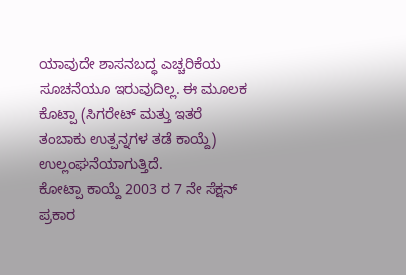ಯಾವುದೇ ಶಾಸನಬದ್ಧ ಎಚ್ಚರಿಕೆಯ ಸೂಚನೆಯೂ ಇರುವುದಿಲ್ಲ. ಈ ಮೂಲಕ ಕೊಟ್ಪಾ (ಸಿಗರೇಟ್ ಮತ್ತು ಇತರೆ ತಂಬಾಕು ಉತ್ಪನ್ನಗಳ ತಡೆ ಕಾಯ್ದೆ) ಉಲ್ಲಂಘನೆಯಾಗುತ್ತಿದೆ.
ಕೋಟ್ಪಾ ಕಾಯ್ದೆ 2003 ರ 7 ನೇ ಸೆಕ್ಷನ್ ಪ್ರಕಾರ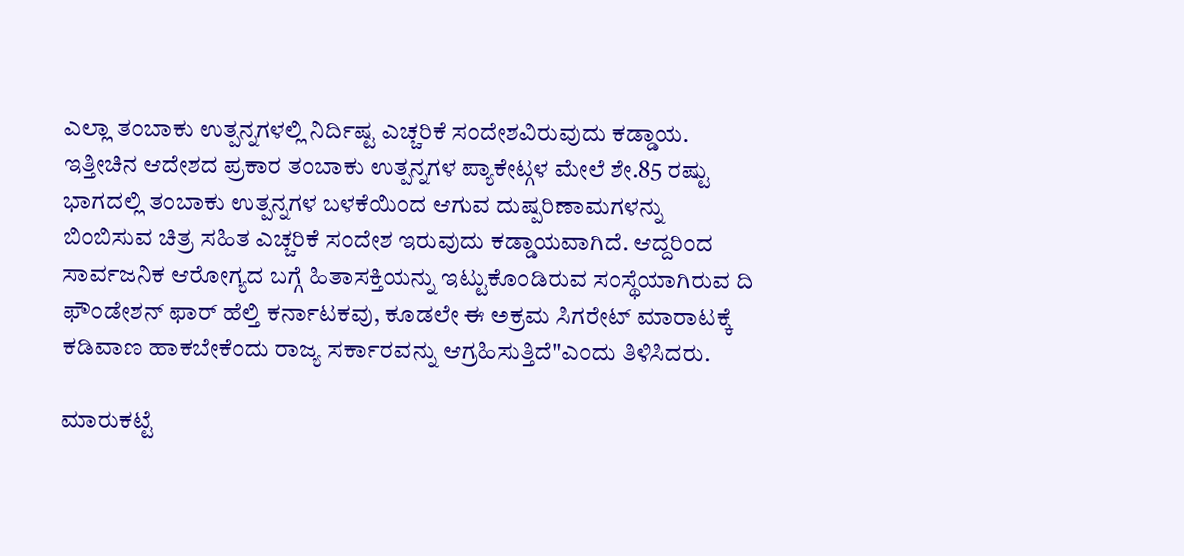ಎಲ್ಲಾ ತಂಬಾಕು ಉತ್ಪನ್ನಗಳಲ್ಲಿ ನಿರ್ದಿಷ್ಟ ಎಚ್ಚರಿಕೆ ಸಂದೇಶವಿರುವುದು ಕಡ್ಡಾಯ. ಇತ್ತೀಚಿನ ಆದೇಶದ ಪ್ರಕಾರ ತಂಬಾಕು ಉತ್ಪನ್ನಗಳ ಪ್ಯಾಕೇಟ್ಗಳ ಮೇಲೆ ಶೇ.85 ರಷ್ಟು ಭಾಗದಲ್ಲಿ ತಂಬಾಕು ಉತ್ಪನ್ನಗಳ ಬಳಕೆಯಿಂದ ಆಗುವ ದುಷ್ಪರಿಣಾಮಗಳನ್ನು ಬಿಂಬಿಸುವ ಚಿತ್ರ ಸಹಿತ ಎಚ್ಚರಿಕೆ ಸಂದೇಶ ಇರುವುದು ಕಡ್ಡಾಯವಾಗಿದೆ. ಆದ್ದರಿಂದ ಸಾರ್ವಜನಿಕ ಆರೋಗ್ಯದ ಬಗ್ಗೆ ಹಿತಾಸಕ್ತಿಯನ್ನು ಇಟ್ಟುಕೊಂಡಿರುವ ಸಂಸ್ಥೆಯಾಗಿರುವ ದಿ ಫೌಂಡೇಶನ್ ಫಾರ್ ಹೆಲ್ತಿ ಕರ್ನಾಟಕವು, ಕೂಡಲೇ ಈ ಅಕ್ರಮ ಸಿಗರೇಟ್ ಮಾರಾಟಕ್ಕೆ ಕಡಿವಾಣ ಹಾಕಬೇಕೆಂದು ರಾಜ್ಯ ಸರ್ಕಾರವನ್ನು ಆಗ್ರಹಿಸುತ್ತಿದೆ"ಎಂದು ತಿಳಿಸಿದರು.

ಮಾರುಕಟ್ಟೆ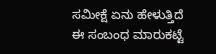ಸಮೀಕ್ಷೆ ಏನು ಹೇಳುತ್ತಿದೆ
ಈ ಸಂಬಂಧ ಮಾರುಕಟ್ಟೆ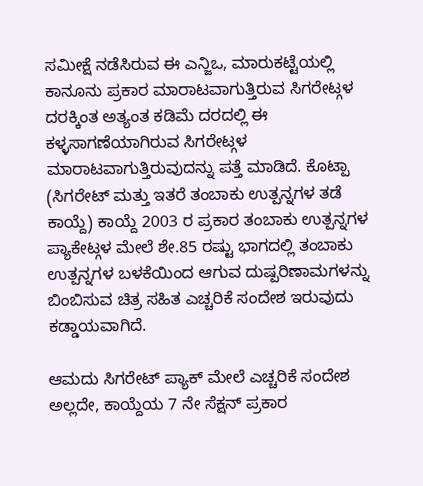ಸಮೀಕ್ಷೆ ನಡೆಸಿರುವ ಈ ಎನ್ಜಿಒ, ಮಾರುಕಟ್ಟೆಯಲ್ಲಿ ಕಾನೂನು ಪ್ರಕಾರ ಮಾರಾಟವಾಗುತ್ತಿರುವ ಸಿಗರೇಟ್ಗಳ ದರಕ್ಕಿಂತ ಅತ್ಯಂತ ಕಡಿಮೆ ದರದಲ್ಲಿ ಈ ಕಳ್ಳಸಾಗಣೆಯಾಗಿರುವ ಸಿಗರೇಟ್ಗಳ ಮಾರಾಟವಾಗುತ್ತಿರುವುದನ್ನು ಪತ್ತೆ ಮಾಡಿದೆ. ಕೊಟ್ಪಾ (ಸಿಗರೇಟ್ ಮತ್ತು ಇತರೆ ತಂಬಾಕು ಉತ್ಪನ್ನಗಳ ತಡೆ ಕಾಯ್ದೆ) ಕಾಯ್ದೆ 2003 ರ ಪ್ರಕಾರ ತಂಬಾಕು ಉತ್ಪನ್ನಗಳ ಪ್ಯಾಕೇಟ್ಗಳ ಮೇಲೆ ಶೇ.85 ರಷ್ಟು ಭಾಗದಲ್ಲಿ ತಂಬಾಕು ಉತ್ಪನ್ನಗಳ ಬಳಕೆಯಿಂದ ಆಗುವ ದುಷ್ಪರಿಣಾಮಗಳನ್ನು ಬಿಂಬಿಸುವ ಚಿತ್ರ ಸಹಿತ ಎಚ್ಚರಿಕೆ ಸಂದೇಶ ಇರುವುದು ಕಡ್ಡಾಯವಾಗಿದೆ.

ಆಮದು ಸಿಗರೇಟ್ ಪ್ಯಾಕ್ ಮೇಲೆ ಎಚ್ಚರಿಕೆ ಸಂದೇಶ
ಅಲ್ಲದೇ, ಕಾಯ್ದೆಯ 7 ನೇ ಸೆಕ್ಷನ್ ಪ್ರಕಾರ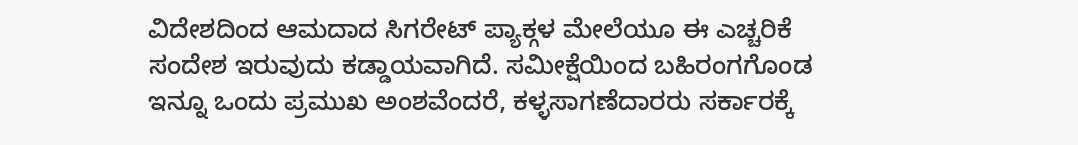ವಿದೇಶದಿಂದ ಆಮದಾದ ಸಿಗರೇಟ್ ಪ್ಯಾಕ್ಗಳ ಮೇಲೆಯೂ ಈ ಎಚ್ಚರಿಕೆ ಸಂದೇಶ ಇರುವುದು ಕಡ್ಡಾಯವಾಗಿದೆ. ಸಮೀಕ್ಷೆಯಿಂದ ಬಹಿರಂಗಗೊಂಡ ಇನ್ನೂ ಒಂದು ಪ್ರಮುಖ ಅಂಶವೆಂದರೆ, ಕಳ್ಳಸಾಗಣೆದಾರರು ಸರ್ಕಾರಕ್ಕೆ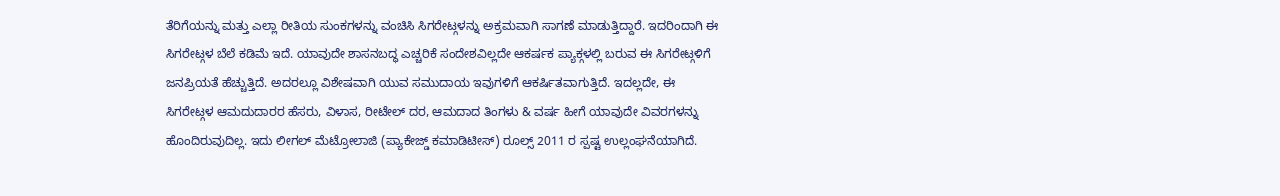ತೆರಿಗೆಯನ್ನು ಮತ್ತು ಎಲ್ಲಾ ರೀತಿಯ ಸುಂಕಗಳನ್ನು ವಂಚಿಸಿ ಸಿಗರೇಟ್ಗಳನ್ನು ಅಕ್ರಮವಾಗಿ ಸಾಗಣೆ ಮಾಡುತ್ತಿದ್ದಾರೆ. ಇದರಿಂದಾಗಿ ಈ ಸಿಗರೇಟ್ಗಳ ಬೆಲೆ ಕಡಿಮೆ ಇದೆ. ಯಾವುದೇ ಶಾಸನಬದ್ಧ ಎಚ್ಚರಿಕೆ ಸಂದೇಶವಿಲ್ಲದೇ ಆಕರ್ಷಕ ಪ್ಯಾಕ್ಗಳಲ್ಲಿ ಬರುವ ಈ ಸಿಗರೇಟ್ಗಳಿಗೆ ಜನಪ್ರಿಯತೆ ಹೆಚ್ಚುತ್ತಿದೆ. ಅದರಲ್ಲೂ ವಿಶೇಷವಾಗಿ ಯುವ ಸಮುದಾಯ ಇವುಗಳಿಗೆ ಆಕರ್ಷಿತವಾಗುತ್ತಿದೆ. ಇದಲ್ಲದೇ, ಈ ಸಿಗರೇಟ್ಗಳ ಆಮದುದಾರರ ಹೆಸರು, ವಿಳಾಸ, ರೀಟೇಲ್ ದರ, ಆಮದಾದ ತಿಂಗಳು & ವರ್ಷ ಹೀಗೆ ಯಾವುದೇ ವಿವರಗಳನ್ನು ಹೊಂದಿರುವುದಿಲ್ಲ. ಇದು ಲೀಗಲ್ ಮೆಟ್ರೋಲಾಜಿ (ಪ್ಯಾಕೇಜ್ಡ್ ಕಮಾಡಿಟೀಸ್) ರೂಲ್ಸ್ 2011 ರ ಸ್ಪಷ್ಟ ಉಲ್ಲಂಘನೆಯಾಗಿದೆ.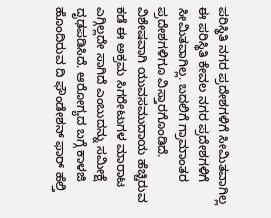ಪರಿಸ್ಥಿತಿ ನಗರ ಪ್ರದೇಶಗಳಿಗೆ ಸೀಮಿತವಾಗಿಲ್ಲ
ಈ ಪರಿಸ್ಥಿತಿ ಕೇವಲ ನಗರ ಪ್ರದೇಶಗಳಿಗೆ ಸೀಮಿತವಾಗಿಲ್ಲ. ಬದಲಿಗೆ ಗ್ರಾಮಾಂತರ ಪ್ರದೇಶಗಳಿಗೂ ವಿಸ್ತಾರಗೊಂಡಿದೆ. ವಿಶೇಷವಾಗಿ ಯುವಸಮುದಾಯ ಹೆಚ್ಚಿರುವ ಕಡೆ ಈ ಅಕ್ರಮ ಸಿಗರೇಟುಗಳ ಮಾರಾಟ ಎಗ್ಗಿಲ್ಲದೇ ಸಾಗಿದೆ ಎಂಬುದನ್ನು ಸಮೀಕ್ಷೆ ದೃಢಪಡಿಸಿದೆ. ಆರೋಗ್ಯದ ಬಗ್ಗೆ ಕಾಳಜಿ ಹೊಂದಿರುವ ದಿ ಫೌಂಡೇಶನ್ ಫಾರ್ ಹೆಲ್ತಿ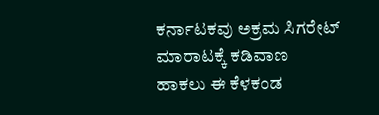ಕರ್ನಾಟಕವು ಅಕ್ರಮ ಸಿಗರೇಟ್ ಮಾರಾಟಕ್ಕೆ ಕಡಿವಾಣ ಹಾಕಲು ಈ ಕೆಳಕಂಡ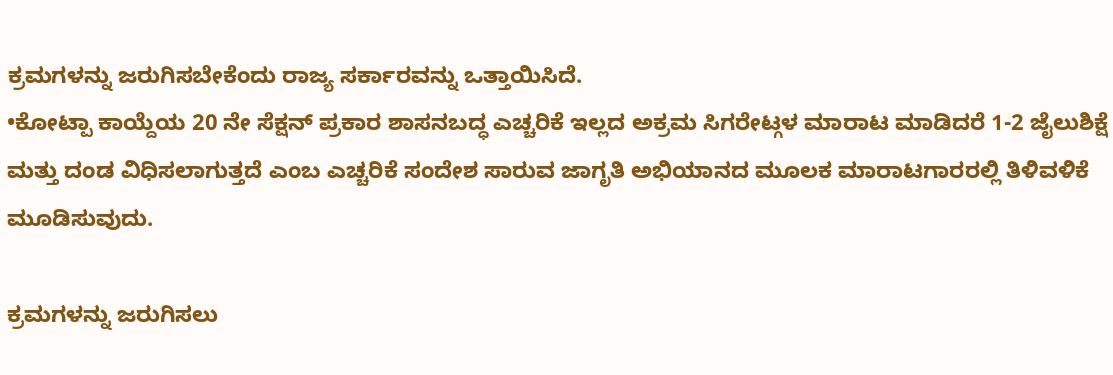ಕ್ರಮಗಳನ್ನು ಜರುಗಿಸಬೇಕೆಂದು ರಾಜ್ಯ ಸರ್ಕಾರವನ್ನು ಒತ್ತಾಯಿಸಿದೆ.
•ಕೋಟ್ಪಾ ಕಾಯ್ದೆಯ 20 ನೇ ಸೆಕ್ಷನ್ ಪ್ರಕಾರ ಶಾಸನಬದ್ಧ ಎಚ್ಚರಿಕೆ ಇಲ್ಲದ ಅಕ್ರಮ ಸಿಗರೇಟ್ಗಳ ಮಾರಾಟ ಮಾಡಿದರೆ 1-2 ಜೈಲುಶಿಕ್ಷೆ ಮತ್ತು ದಂಡ ವಿಧಿಸಲಾಗುತ್ತದೆ ಎಂಬ ಎಚ್ಚರಿಕೆ ಸಂದೇಶ ಸಾರುವ ಜಾಗೃತಿ ಅಭಿಯಾನದ ಮೂಲಕ ಮಾರಾಟಗಾರರಲ್ಲಿ ತಿಳಿವಳಿಕೆ ಮೂಡಿಸುವುದು.

ಕ್ರಮಗಳನ್ನು ಜರುಗಿಸಲು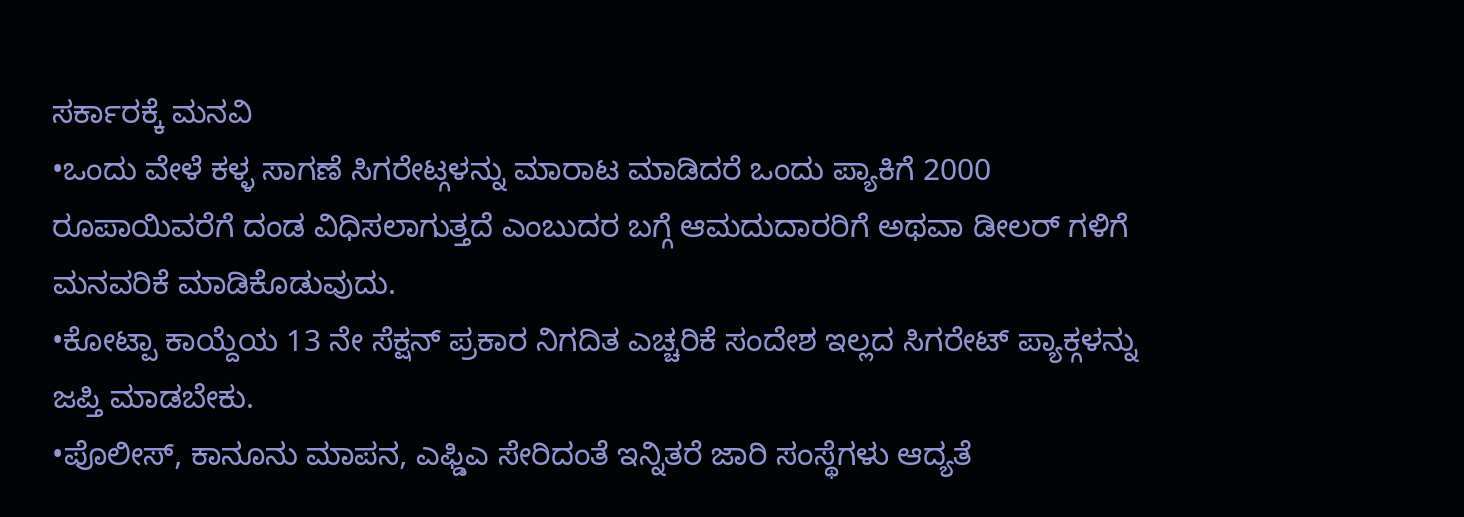ಸರ್ಕಾರಕ್ಕೆ ಮನವಿ
•ಒಂದು ವೇಳೆ ಕಳ್ಳ ಸಾಗಣೆ ಸಿಗರೇಟ್ಗಳನ್ನು ಮಾರಾಟ ಮಾಡಿದರೆ ಒಂದು ಪ್ಯಾಕಿಗೆ 2000 ರೂಪಾಯಿವರೆಗೆ ದಂಡ ವಿಧಿಸಲಾಗುತ್ತದೆ ಎಂಬುದರ ಬಗ್ಗೆ ಆಮದುದಾರರಿಗೆ ಅಥವಾ ಡೀಲರ್ ಗಳಿಗೆ ಮನವರಿಕೆ ಮಾಡಿಕೊಡುವುದು.
•ಕೋಟ್ಪಾ ಕಾಯ್ದೆಯ 13 ನೇ ಸೆಕ್ಷನ್ ಪ್ರಕಾರ ನಿಗದಿತ ಎಚ್ಚರಿಕೆ ಸಂದೇಶ ಇಲ್ಲದ ಸಿಗರೇಟ್ ಪ್ಯಾಕ್ಗಳನ್ನು ಜಪ್ತಿ ಮಾಡಬೇಕು.
•ಪೊಲೀಸ್, ಕಾನೂನು ಮಾಪನ, ಎಫ್ಡಿಎ ಸೇರಿದಂತೆ ಇನ್ನಿತರೆ ಜಾರಿ ಸಂಸ್ಥೆಗಳು ಆದ್ಯತೆ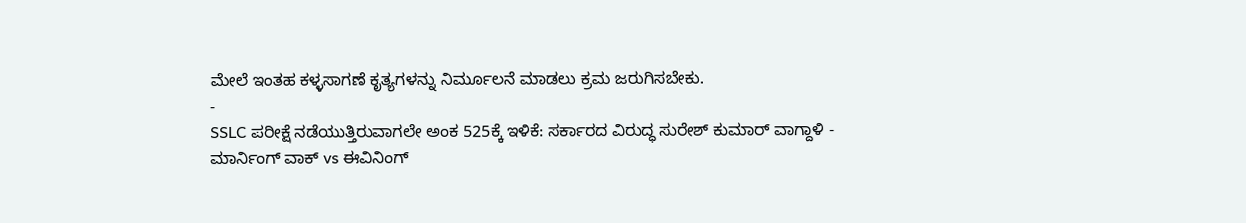ಮೇಲೆ ಇಂತಹ ಕಳ್ಳಸಾಗಣೆ ಕೃತ್ಯಗಳನ್ನು ನಿರ್ಮೂಲನೆ ಮಾಡಲು ಕ್ರಮ ಜರುಗಿಸಬೇಕು.
-
SSLC ಪರೀಕ್ಷೆ ನಡೆಯುತ್ತಿರುವಾಗಲೇ ಅಂಕ 525ಕ್ಕೆ ಇಳಿಕೆ: ಸರ್ಕಾರದ ವಿರುದ್ಧ ಸುರೇಶ್ ಕುಮಾರ್ ವಾಗ್ದಾಳಿ -
ಮಾರ್ನಿಂಗ್ ವಾಕ್ vs ಈವಿನಿಂಗ್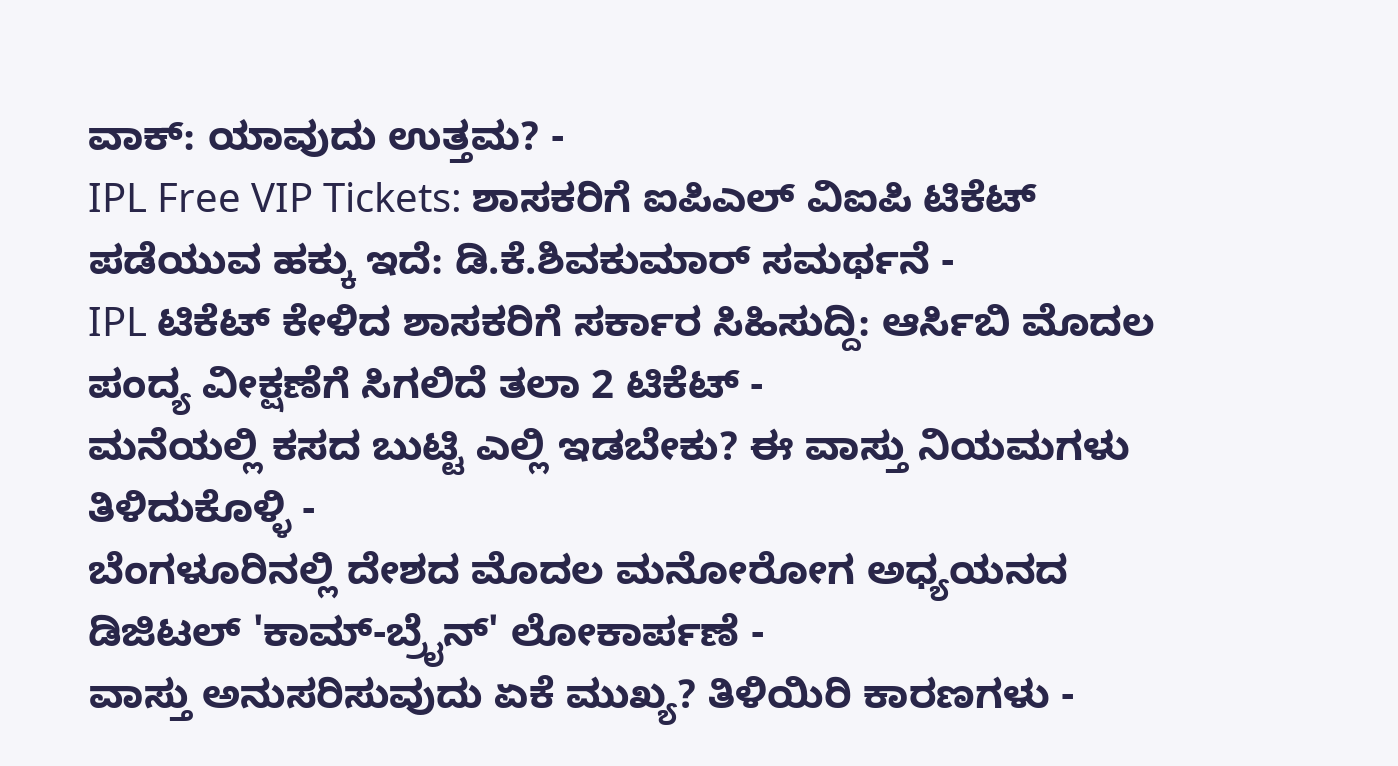ವಾಕ್: ಯಾವುದು ಉತ್ತಮ? -
IPL Free VIP Tickets: ಶಾಸಕರಿಗೆ ಐಪಿಎಲ್ ವಿಐಪಿ ಟಿಕೆಟ್ ಪಡೆಯುವ ಹಕ್ಕು ಇದೆ: ಡಿ.ಕೆ.ಶಿವಕುಮಾರ್ ಸಮರ್ಥನೆ -
IPL ಟಿಕೆಟ್ ಕೇಳಿದ ಶಾಸಕರಿಗೆ ಸರ್ಕಾರ ಸಿಹಿಸುದ್ದಿ: ಆರ್ಸಿಬಿ ಮೊದಲ ಪಂದ್ಯ ವೀಕ್ಷಣೆಗೆ ಸಿಗಲಿದೆ ತಲಾ 2 ಟಿಕೆಟ್ -
ಮನೆಯಲ್ಲಿ ಕಸದ ಬುಟ್ಟಿ ಎಲ್ಲಿ ಇಡಬೇಕು? ಈ ವಾಸ್ತು ನಿಯಮಗಳು ತಿಳಿದುಕೊಳ್ಳಿ -
ಬೆಂಗಳೂರಿನಲ್ಲಿ ದೇಶದ ಮೊದಲ ಮನೋರೋಗ ಅಧ್ಯಯನದ ಡಿಜಿಟಲ್ 'ಕಾಮ್-ಬ್ರೈನ್' ಲೋಕಾರ್ಪಣೆ -
ವಾಸ್ತು ಅನುಸರಿಸುವುದು ಏಕೆ ಮುಖ್ಯ? ತಿಳಿಯಿರಿ ಕಾರಣಗಳು -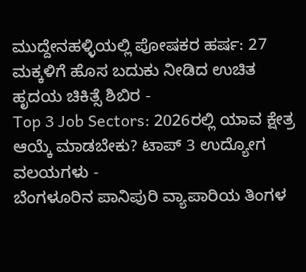ಮುದ್ದೇನಹಳ್ಳಿಯಲ್ಲಿ ಪೋಷಕರ ಹರ್ಷ: 27 ಮಕ್ಕಳಿಗೆ ಹೊಸ ಬದುಕು ನೀಡಿದ ಉಚಿತ ಹೃದಯ ಚಿಕಿತ್ಸೆ ಶಿಬಿರ -
Top 3 Job Sectors: 2026ರಲ್ಲಿ ಯಾವ ಕ್ಷೇತ್ರ ಆಯ್ಕೆ ಮಾಡಬೇಕು? ಟಾಪ್ 3 ಉದ್ಯೋಗ ವಲಯಗಳು -
ಬೆಂಗಳೂರಿನ ಪಾನಿಪುರಿ ವ್ಯಾಪಾರಿಯ ತಿಂಗಳ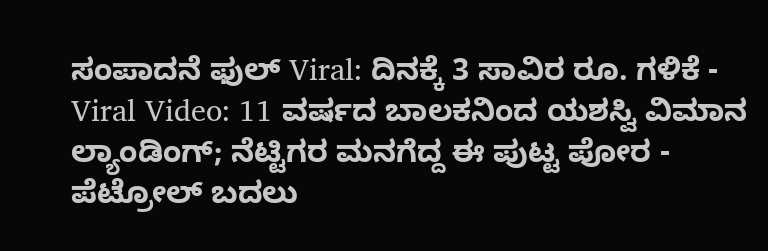ಸಂಪಾದನೆ ಫುಲ್ Viral: ದಿನಕ್ಕೆ 3 ಸಾವಿರ ರೂ. ಗಳಿಕೆ -
Viral Video: 11 ವರ್ಷದ ಬಾಲಕನಿಂದ ಯಶಸ್ವಿ ವಿಮಾನ ಲ್ಯಾಂಡಿಂಗ್; ನೆಟ್ಟಿಗರ ಮನಗೆದ್ದ ಈ ಪುಟ್ಟ ಪೋರ -
ಪೆಟ್ರೋಲ್ ಬದಲು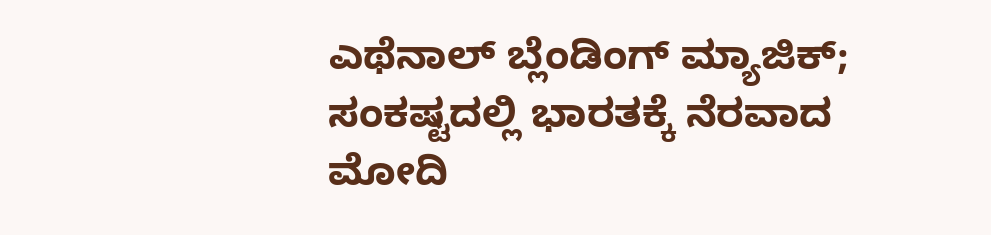ಎಥೆನಾಲ್ ಬ್ಲೆಂಡಿಂಗ್ ಮ್ಯಾಜಿಕ್; ಸಂಕಷ್ಟದಲ್ಲಿ ಭಾರತಕ್ಕೆ ನೆರವಾದ ಮೋದಿ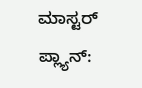ಮಾಸ್ಟರ್ ಪ್ಲ್ಯಾನ್: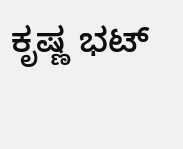ಕೃಷ್ಣ ಭಟ್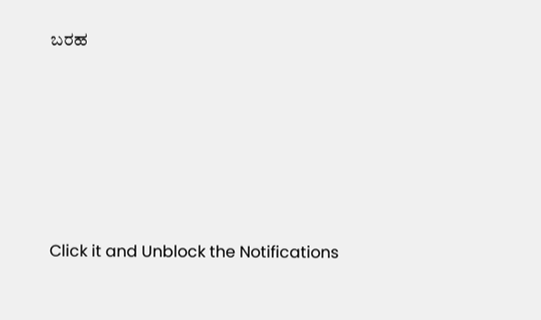ಬರಹ











Click it and Unblock the Notifications